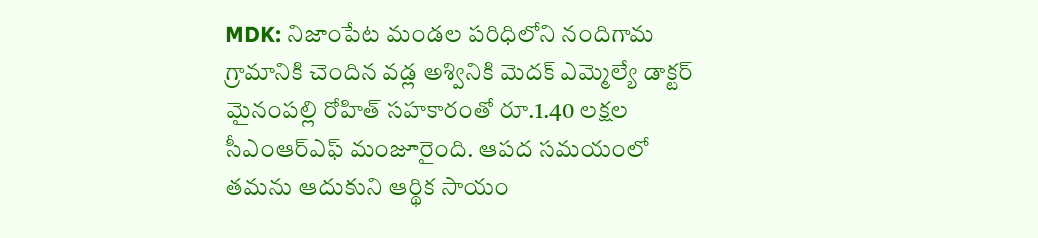MDK: నిజాంపేట మండల పరిధిలోని నందిగామ గ్రామానికి చెందిన వడ్ల అశ్వినికి మెదక్ ఎమ్మెల్యే డాక్టర్ మైనంపల్లి రోహిత్ సహకారంతో రూ.1.40 లక్షల సీఎంఆర్ఎఫ్ మంజూరైంది. ఆపద సమయంలో తమను ఆదుకుని ఆర్థిక సాయం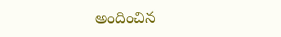అందించిన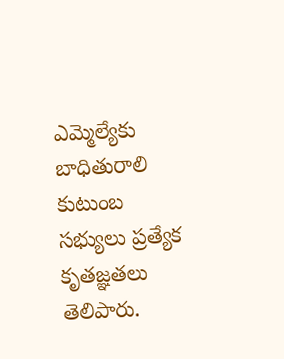ఎమ్మెల్యేకు బాధితురాలి కుటుంబ సభ్యులు ప్రత్యేక కృతజ్ఞతలు తెలిపారు.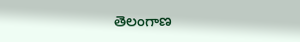తెలంగాణ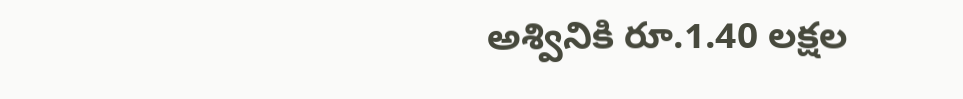అశ్వినికి రూ.1.40 లక్షల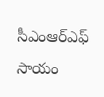సీఎంఆర్ఎఫ్ సాయం